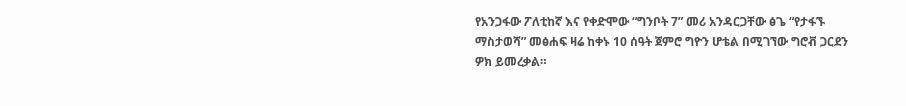የአንጋፋው ፖለቲከኛ እና የቀድሞው “ግንቦት 7” መሪ አንዳርጋቸው ፅጌ “የታፋኙ ማስታወሻ” መፅሐፍ ዛሬ ከቀኑ 10 ሰዓት ጀምሮ ግዮን ሆቴል በሚገኘው ግሮቭ ጋርደን ዎክ ይመረቃል።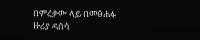በምረቃው ላይ በመፅሐፉ ዙሪያ ዳሰሳ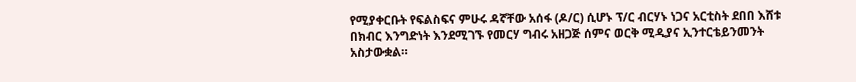የሚያቀርቡት የፍልስፍና ምሁሩ ዳኛቸው አሰፋ (ዶ/ር) ሲሆኑ ፕ/ር ብርሃኑ ነጋና አርቲስት ደበበ እሸቱ በክብር እንግድነት እንደሚገኙ የመርሃ ግብሩ አዘጋጅ ሰምና ወርቅ ሚዲያና ኢንተርቴይንመንት አስታውቋል።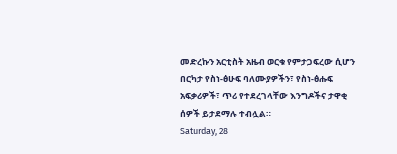መድረኩን አርቲስት አዜብ ወርቁ የምታጋፍረው ሲሆን በርካታ የስነ-ፅሁፍ ባለሙያዎችን፣ የስነ-ፅሑፍ አፍቃሪዎች፣ ጥሪ የተደረገላቸው እንግዶችና ታዋቂ ሰዎች ይታደማሉ ተብሏል።
Saturday, 28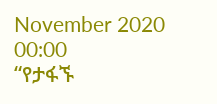November 2020 00:00
“የታፋኙ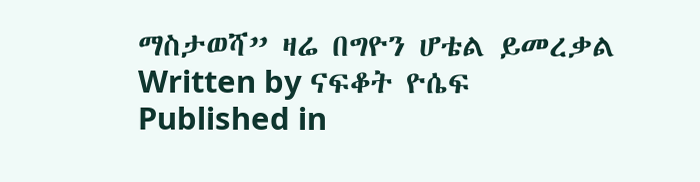ማስታወሻ” ዛሬ በግዮን ሆቴል ይመረቃል
Written by ናፍቆት ዮሴፍ
Published in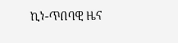ኪነ-ጥበባዊ ዜና